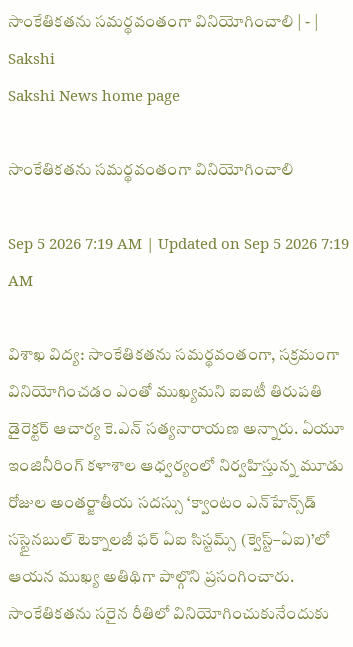సాంకేతికతను సమర్థవంతంగా వినియోగించాలి | - | Sakshi
Sakshi News home page

సాంకేతికతను సమర్థవంతంగా వినియోగించాలి

Sep 5 2026 7:19 AM | Updated on Sep 5 2026 7:19 AM

విశాఖ విద్య: సాంకేతికతను సమర్థవంతంగా, సక్రమంగా వినియోగించడం ఎంతో ముఖ్యమని ఐఐటీ తిరుపతి డైరెక్టర్‌ ఆచార్య కె.ఎన్‌ సత్యనారాయణ అన్నారు. ఏయూ ఇంజినీరింగ్‌ కళాశాల ఆధ్వర్యంలో నిర్వహిస్తున్న మూడు రోజుల అంతర్జాతీయ సదస్సు ‘క్వాంటం ఎన్‌హేన్స్‌డ్‌ సస్టైనబుల్‌ టెక్నాలజీ ఫర్‌ ఏఐ సిస్టమ్స్‌ (క్వెస్ట్‌–ఏఐ)’లో ఆయన ముఖ్య అతిథిగా పాల్గొని ప్రసంగించారు. సాంకేతికతను సరైన రీతిలో వినియోగించుకునేందుకు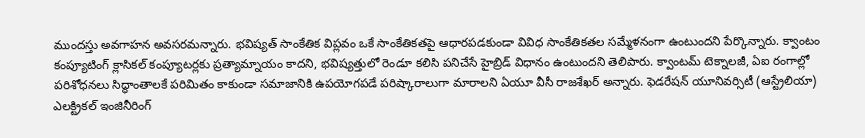ముందస్తు అవగాహన అవసరమన్నారు. భవిష్యత్‌ సాంకేతిక విప్లవం ఒకే సాంకేతికతపై ఆధారపడకుండా వివిధ సాంకేతికతల సమ్మేళనంగా ఉంటుందని పేర్కొన్నారు. క్వాంటం కంప్యూటింగ్‌ క్లాసికల్‌ కంప్యూటర్లకు ప్రత్యామ్నాయం కాదని, భవిష్యత్తులో రెండూ కలిసి పనిచేసే హైబ్రిడ్‌ విధానం ఉంటుందని తెలిపారు. క్వాంటమ్‌ టెక్నాలజీ, ఏఐ రంగాల్లో పరిశోధనలు సిద్ధాంతాలకే పరిమితం కాకుండా సమాజానికి ఉపయోగపడే పరిష్కారాలుగా మారాలని ఏయూ వీసీ రాజశేఖర్‌ అన్నారు. ఫెడరేషన్‌ యూనివర్సిటీ (ఆస్ట్రేలియా) ఎలక్ట్రికల్‌ ఇంజినీరింగ్‌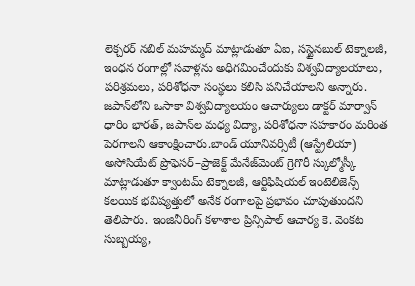లెక్చరర్‌ నబిల్‌ మహమ్మద్‌ మాట్లాడుతూ ఏఐ, సస్టైనబుల్‌ టెక్నాలజీ, ఇంధన రంగాల్లో సవాళ్లను అధిగమించేందుకు విశ్వవిద్యాలయాలు, పరిశ్రమలు, పరిశోధనా సంస్థలు కలిసి పనిచేయాలని అన్నారు. జపాన్‌లోని ఒసాకా విశ్వవిద్యాలయం ఆచార్యులు డాక్టర్‌ మార్వాన్‌ ధారిం భారత్‌, జపాన్‌ల మధ్య విద్యా, పరిశోధనా సహకారం మరింత పెరగాలని ఆకాంక్షించారు.బాండ్‌ యూనివర్సిటీ (ఆస్ట్రేలియా) అసోసియేట్‌ ప్రొఫెసర్‌–ప్రాజెక్ట్‌ మేనేజ్‌మెంట్‌ గ్రెగొరీ స్కుల్మోస్కీ మాట్లాడుతూ క్వాంటమ్‌ టెక్నాలజీ, ఆర్టిఫిషియల్‌ ఇంటెలిజెన్స్‌ కలయిక భవిష్యత్తులో అనేక రంగాలపై ప్రభావం చూపుతుందని తెలిపారు. ఇంజినీరింగ్‌ కళాశాల ప్రిన్సిపాల్‌ ఆచార్య కె. వెంకట సుబ్బయ్య,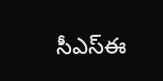సీఎస్‌ఈ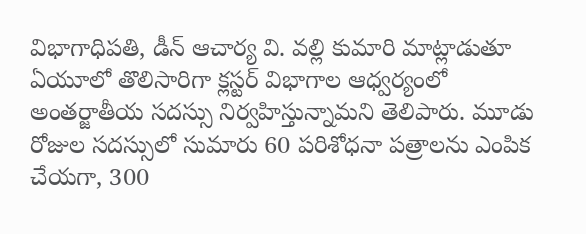విభాగాధిపతి, డీన్‌ ఆచార్య వి. వల్లి కుమారి మాట్లాడుతూ ఏయూలో తొలిసారిగా క్లస్టర్‌ విభాగాల ఆధ్వర్యంలో అంతర్జాతీయ సదస్సు నిర్వహిస్తున్నామని తెలిపారు. మూడు రోజుల సదస్సులో సుమారు 60 పరిశోధనా పత్రాలను ఎంపిక చేయగా, 300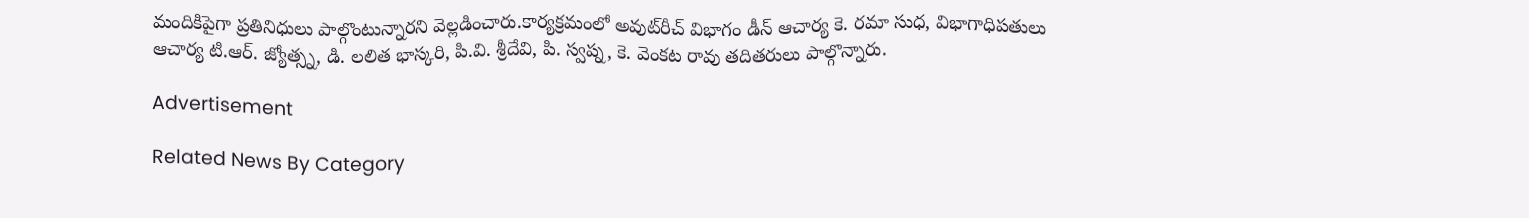మందికిపైగా ప్రతినిధులు పాల్గొంటున్నారని వెల్లడించారు.కార్యక్రమంలో అవుట్‌రీచ్‌ విభాగం డీన్‌ ఆచార్య కె. రమా సుధ, విభాగాధిపతులు ఆచార్య టి.ఆర్‌. జ్యోత్స్న, డి. లలిత భాస్కరి, పి.వి. శ్రీదేవి, పి. స్వప్న, కె. వెంకట రావు తదితరులు పాల్గొన్నారు.

Advertisement

Related News By Category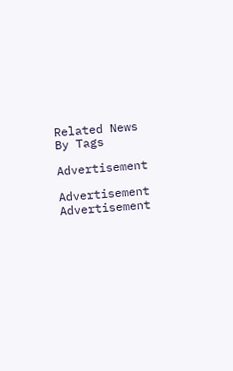Related News By Tags

Advertisement

Advertisement
Advertisement